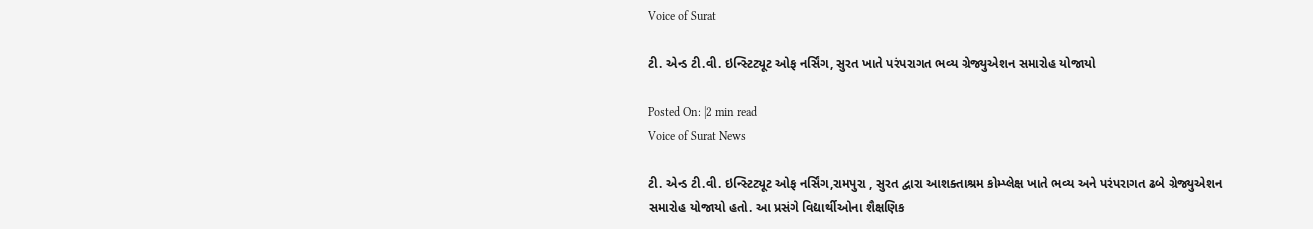Voice of Surat

ટી. એન્ડ ટી.વી. ઇન્સ્ટિટ્યૂટ ઓફ નર્સિંગ, સુરત ખાતે પરંપરાગત ભવ્ય ગ્રેજ્યુએશન સમારોહ યોજાયો

Posted On: |2 min read
Voice of Surat News

ટી. એન્ડ ટી.વી. ઇન્સ્ટિટ્યૂટ ઓફ નર્સિંગ,રામપુરા , સુરત દ્વારા આશક્તાશ્રમ કોમ્પ્લેક્ષ ખાતે ભવ્ય અને પરંપરાગત ઢબે ગ્રેજ્યુએશન સમારોહ યોજાયો હતો. આ પ્રસંગે વિદ્યાર્થીઓના શૈક્ષણિક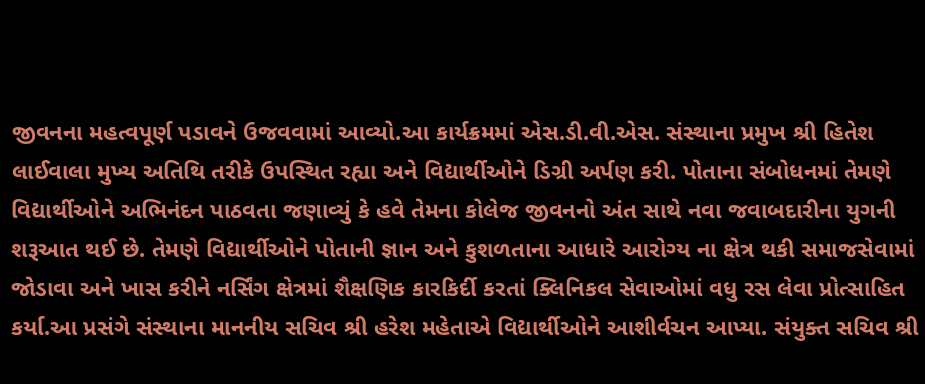જીવનના મહત્વપૂર્ણ પડાવને ઉજવવામાં આવ્યો.આ કાર્યક્રમમાં એસ.ડી.વી.એસ. સંસ્થાના પ્રમુખ શ્રી હિતેશ લાઈવાલા મુખ્ય અતિથિ તરીકે ઉપસ્થિત રહ્યા અને વિદ્યાર્થીઓને ડિગ્રી અર્પણ કરી. પોતાના સંબોધનમાં તેમણે વિદ્યાર્થીઓને અભિનંદન પાઠવતા જણાવ્યું કે હવે તેમના કોલેજ જીવનનો અંત સાથે નવા જવાબદારીના યુગની શરૂઆત થઈ છે. તેમણે વિદ્યાર્થીઓને પોતાની જ્ઞાન અને કુશળતાના આધારે આરોગ્ય ના ક્ષેત્ર થકી સમાજસેવામાં જોડાવા અને ખાસ કરીને નર્સિંગ ક્ષેત્રમાં શૈક્ષણિક કારકિર્દી કરતાં ક્લિનિકલ સેવાઓમાં વધુ રસ લેવા પ્રોત્સાહિત કર્યા.આ પ્રસંગે સંસ્થાના માનનીય સચિવ શ્રી હરેશ મહેતાએ વિદ્યાર્થીઓને આશીર્વચન આપ્યા. સંયુક્ત સચિવ શ્રી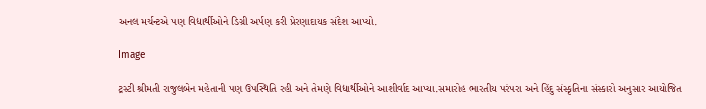અનલ મર્ચન્ટએ પણ વિદ્યાર્થીઓને ડિગ્રી અર્પણ કરી પ્રેરણાદાયક સંદેશ આપ્યો.

Image

ટ્રસ્ટી શ્રીમતી રાજુલબેન મહેતાની પણ ઉપસ્થિતિ રહી અને તેમણે વિદ્યાર્થીઓને આશીર્વાદ આપ્યા.સમારોહ ભારતીય પરંપરા અને હિંદુ સંસ્કૃતિના સંસ્કારો અનુસાર આયોજિત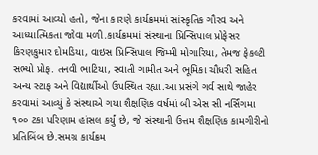કરવામાં આવ્યો હતો, જેના કારણે કાર્યક્રમમાં સાંસ્કૃતિક ગૌરવ અને આધ્યાત્મિકતા જોવા મળી.કાર્યક્રમમાં સંસ્થાના પ્રિન્સિપાલ પ્રોફેસર કિરણકુમાર દોમડિયા, વાઇસ પ્રિન્સિપાલ જિમ્મી મોગારિયા, તેમજ ફેકલ્ટી સભ્યો પ્રોફ. તનવી ભાટિયા, સ્વાતી ગામીત અને ભૂમિકા ચૌધરી સહિત અન્ય સ્ટાફ અને વિદ્યાર્થીઓ ઉપસ્થિત રહ્યા.આ પ્રસંગે ગર્વ સાથે જાહેર કરવામાં આવ્યું કે સંસ્થાએ ગયા શૈક્ષણિક વર્ષમાં બી એસ સી નર્સિંગમા ૧૦૦ ટકા પરિણામ હાંસલ કર્યું છે, જે સંસ્થાની ઉત્તમ શૈક્ષણિક કામગીરીનો પ્રતિબિંબ છે.સમગ્ર કાર્યક્રમ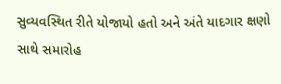સુવ્યવસ્થિત રીતે યોજાયો હતો અને અંતે યાદગાર ક્ષણો સાથે સમારોહ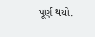પૂર્ણ થયો.